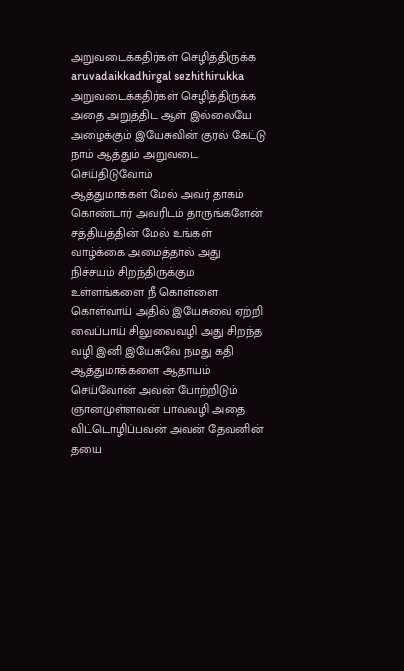அறுவடைக்கதிர்கள் செழித்திருக்க
aruvadaikkadhirgal sezhithirukka
அறுவடைக்கதிர்கள் செழித்திருக்க அதை அறுத்திட ஆள் இல்லையே அழைக்கும் இயேசுவின் குரல் கேட்டு நாம் ஆத்தும் அறுவடை செய்திடுவோம்
ஆத்துமாக்கள் மேல் அவர் தாகம் கொண்டார் அவரிடம் தாருங்களேன் சத்தியத்தின் மேல் உங்கள் வாழ்க்கை அமைத்தால் அது நிச்சயம் சிறந்திருக்கும
உள்ளங்களை நீ கொள்ளை கொள்வாய் அதில் இயேசுவை ஏற்றி வைப்பாய் சிலுவைவழி அது சிறந்த வழி இனி இயேசுவே நமது கதி
ஆத்துமாக்களை ஆதாயம் செய்வோன் அவன் போற்றிடும் ஞானமுள்ளவன் பாவவழி அதை விட்டொழிப்பவன் அவன் தேவனின் தயை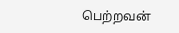பெற்றவன்